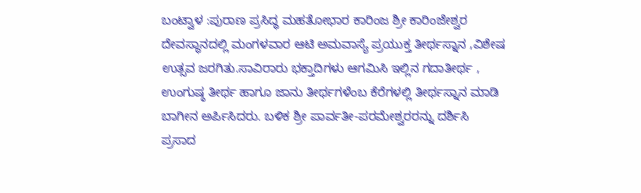ಬಂಟ್ವಾಳ :ಪುರಾಣ ಪ್ರಸಿದ್ಧ ಮಹತೋಭಾರ ಕಾರಿಂಜ ಶ್ರೀ ಕಾರಿಂಜೇಶ್ವರ ದೇವಸ್ಥಾನದಲ್ಲಿ ಮಂಗಳವಾರ ಆಟಿ ಅಮವಾಸ್ಯೆ ಪ್ರಯುಕ್ತ ತೀರ್ಥಸ್ನಾನ ,ವಿಶೇಷ ಉತ್ಸವ ಜರಗಿತು.ಸಾವಿರಾರು ಭಕ್ತಾದಿಗಳು ಆಗಮಿಸಿ ಇಲ್ಲಿನ ಗದಾತೀರ್ಥ , ಉಂಗುಷ್ಠ ತೀರ್ಥ ಹಾಗೂ ಜಾನು ತೀರ್ಥಗಳೆಂಬ ಕೆರೆಗಳಲ್ಲಿ ತೀರ್ಥಸ್ನಾನ ಮಾಡಿ ಬಾಗೀನ ಅರ್ಪಿಸಿದರು. ಬಳಿಕ ಶ್ರೀ ಪಾರ್ವತೀ-ಪರಮೇಶ್ವರರನ್ನು ದರ್ಶಿಸಿ ಪ್ರಸಾದ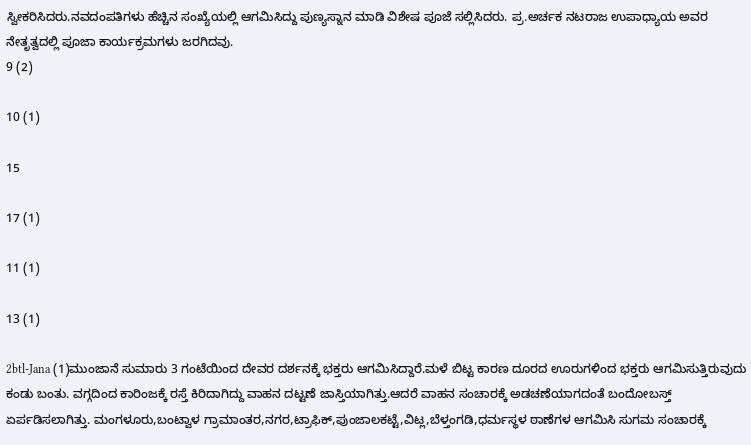ಸ್ವೀಕರಿಸಿದರು.ನವದಂಪತಿಗಳು ಹೆಚ್ಚಿನ ಸಂಖ್ಯೆಯಲ್ಲಿ ಆಗಮಿಸಿದ್ದು ಪುಣ್ಯಸ್ನಾನ ಮಾಡಿ ವಿಶೇಷ ಪೂಜೆ ಸಲ್ಲಿಸಿದರು. ಪ್ರ.ಅರ್ಚಕ ನಟರಾಜ ಉಪಾಧ್ಯಾಯ ಅವರ ನೇತೃತ್ವದಲ್ಲಿ ಪೂಜಾ ಕಾರ್ಯಕ್ರಮಗಳು ಜರಗಿದವು.
9 (2)

10 (1)

15

17 (1)

11 (1)

13 (1)

2btl-Jana (1)ಮುಂಜಾನೆ ಸುಮಾರು 3 ಗಂಟೆಯಿಂದ ದೇವರ ದರ್ಶನಕ್ಕೆ ಭಕ್ತರು ಆಗಮಿಸಿದ್ದಾರೆ.ಮಳೆ ಬಿಟ್ಟ ಕಾರಣ ದೂರದ ಊರುಗಳಿಂದ ಭಕ್ತರು ಆಗಮಿಸುತ್ತಿರುವುದು ಕಂಡು ಬಂತು. ವಗ್ಗದಿಂದ ಕಾರಿಂಜಕ್ಕೆ ರಸ್ತೆ ಕಿರಿದಾಗಿದ್ದು ವಾಹನ ದಟ್ಟಣೆ ಜಾಸ್ತಿಯಾಗಿತ್ತು.ಆದರೆ ವಾಹನ ಸಂಚಾರಕ್ಕೆ ಅಡಚಣೆಯಾಗದಂತೆ ಬಂದೋಬಸ್ತ್ ಏರ್ಪಡಿಸಲಾಗಿತ್ತು. ಮಂಗಳೂರು,ಬಂಟ್ವಾಳ ಗ್ರಾಮಾಂತರ,ನಗರ,ಟ್ರಾಫಿಕ್,ಪುಂಜಾಲಕಟ್ಟೆ,ವಿಟ್ಲ,ಬೆಳ್ತಂಗಡಿ,ಧರ್ಮಸ್ಥಳ ಠಾಣೆಗಳ ಆಗಮಿಸಿ ಸುಗಮ ಸಂಚಾರಕ್ಕೆ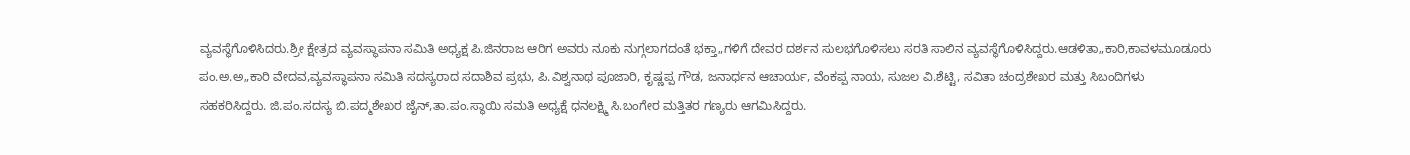ವ್ಯವಸ್ಥೆಗೊಳಿಸಿದರು.ಶ್ರೀ ಕ್ಷೇತ್ರದ ವ್ಯವಸ್ಥಾಪನಾ ಸಮಿತಿ ಅಧ್ಯಕ್ಷ ಪಿ.ಜಿನರಾಜ ಆರಿಗ ಅವರು ನೂಕು ನುಗ್ಗಲಾಗದಂತೆ ಭಕ್ತಾ„ಗಳಿಗೆ ದೇವರ ದರ್ಶನ ಸುಲಭಗೊಳಿಸಲು ಸರತಿ ಸಾಲಿನ ವ್ಯವಸ್ಥೆಗೊಳಿಸಿದ್ದರು.ಆಡಳಿತಾ„ಕಾರಿ,ಕಾವಳಮೂಡೂರು ಪಂ.ಅ.ಅ„ಕಾರಿ ವೇದವ,ವ್ಯವಸ್ಥಾಪನಾ ಸಮಿತಿ ಸದಸ್ಯರಾದ ಸದಾಶಿವ ಪ್ರಭು, ಪಿ.ವಿಶ್ವನಾಥ ಪೂಜಾರಿ, ಕೃಷ್ಣಪ್ಪ ಗೌಡ, ಜನಾರ್ಧನ ಆಚಾರ್ಯ, ವೆಂಕಪ್ಪ ನಾಯ, ಸುಜಲ ವಿ.ಶೆಟ್ಟಿ, ಸವಿತಾ ಚಂದ್ರಶೇಖರ ಮತ್ತು ಸಿಬಂದಿಗಳು ಸಹಕರಿಸಿದ್ದರು. ಜಿ.ಪಂ.ಸದಸ್ಯ ಬಿ.ಪದ್ಮಶೇಖರ ಜೈನ್,ತಾ.ಪಂ.ಸ್ಥಾಯಿ ಸಮತಿ ಅಧ್ಯಕ್ಷೆ ಧನಲಕ್ಷ್ಮಿ ಸಿ.ಬಂಗೇರ ಮತ್ತಿತರ ಗಣ್ಯರು ಆಗಮಿಸಿದ್ದರು.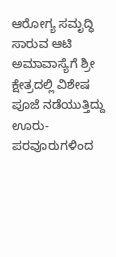ಆರೋಗ್ಯ ಸಮೃದ್ಧಿ ಸಾರುವ ಆಟಿ ಅಮಾವಾಸ್ಯೆಗೆ ಶ್ರೀ ಕ್ಷೇತ್ರದಲ್ಲಿ ವಿಶೇಷ ಪೂಜೆ ನಡೆಯುತ್ತಿದ್ದು ಊರು-ಪರವೂರುಗಳಿಂದ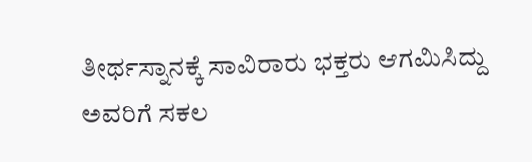ತೀರ್ಥಸ್ನಾನಕ್ಕೆ ಸಾವಿರಾರು ಭಕ್ತರು ಆಗಮಿಸಿದ್ದು ಅವರಿಗೆ ಸಕಲ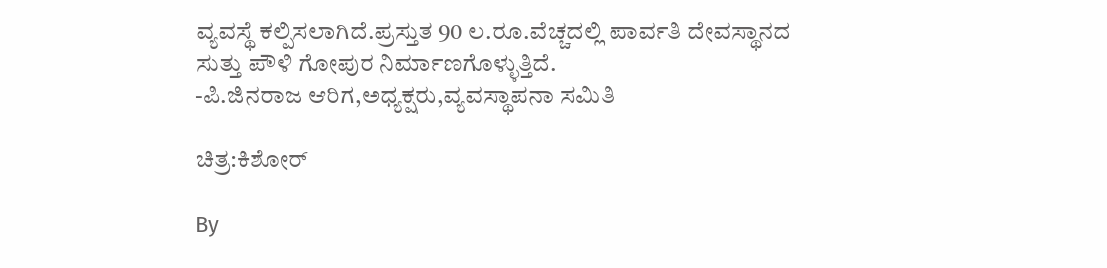ವ್ಯವಸ್ಥೆ ಕಲ್ಪಿಸಲಾಗಿದೆ.ಪ್ರಸ್ತುತ 90 ಲ.ರೂ.ವೆಚ್ಚದಲ್ಲಿ ಪಾರ್ವತಿ ದೇವಸ್ಥಾನದ ಸುತ್ತು ಪೌಳಿ ಗೋಪುರ ನಿರ್ಮಾಣಗೊಳ್ಳುತ್ತಿದೆ.
-ಪಿ.ಜಿನರಾಜ ಆರಿಗ,ಅಧ್ಯಕ್ಷರು,ವ್ಯವಸ್ಥಾಪನಾ ಸಮಿತಿ

ಚಿತ್ರ:ಕಿಶೋರ್

By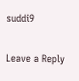suddi9

Leave a Reply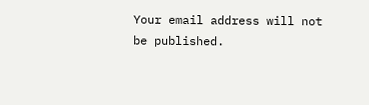Your email address will not be published.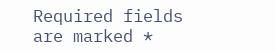Required fields are marked *